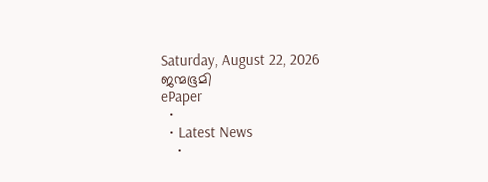Saturday, August 22, 2026
ജന്മഭൂമി
ePaper
  •
  • Latest News
    •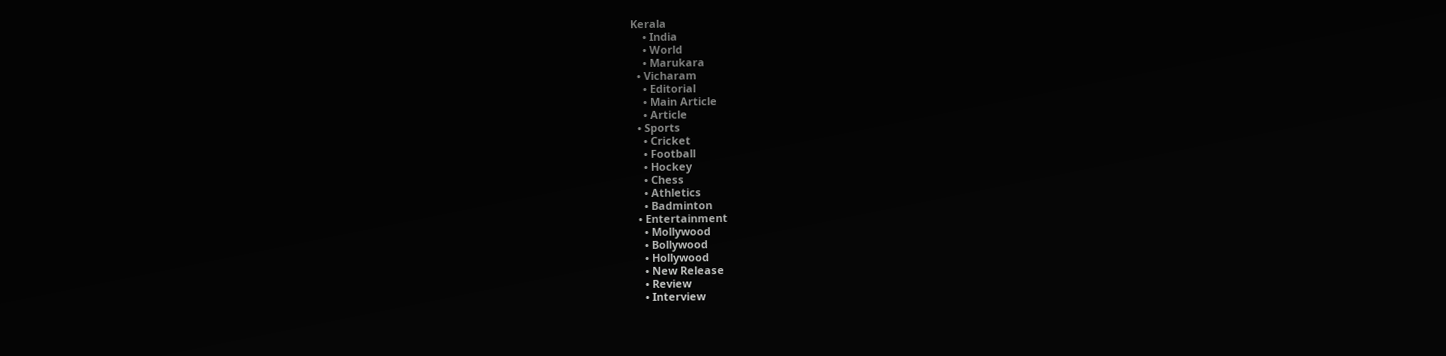Kerala
    • India
    • World
    • Marukara
  • Vicharam
    • Editorial
    • Main Article
    • Article
  • Sports
    • Cricket
    • Football
    • Hockey
    • Chess
    • Athletics
    • Badminton
  • Entertainment
    • Mollywood
    • Bollywood
    • Hollywood
    • New Release
    • Review
    • Interview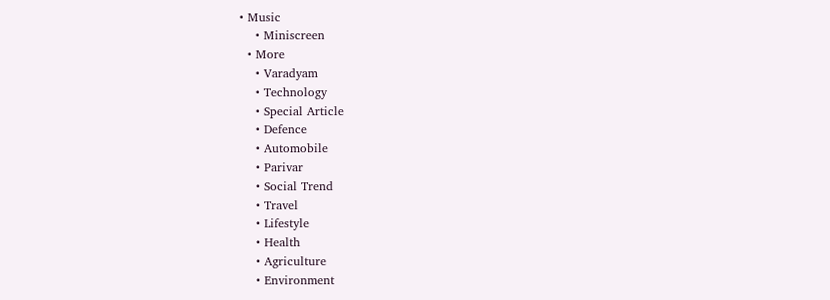• Music
    • Miniscreen
  • More
    • Varadyam
    • Technology
    • Special Article
    • Defence
    • Automobile
    • Parivar
    • Social Trend
    • Travel
    • Lifestyle
    • Health
    • Agriculture
    • Environment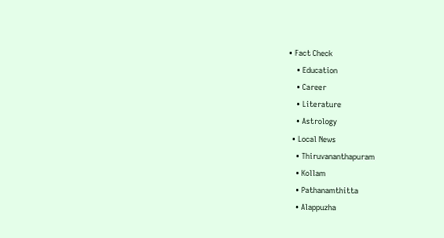• Fact Check
    • Education
    • Career
    • Literature
    • Astrology
  • Local News
    • Thiruvananthapuram
    • Kollam
    • Pathanamthitta
    • Alappuzha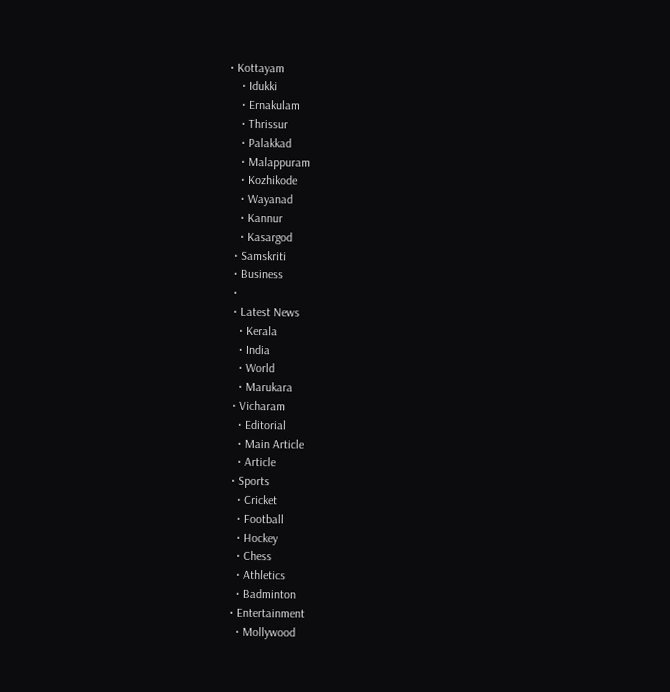• Kottayam
    • Idukki
    • Ernakulam
    • Thrissur
    • Palakkad
    • Malappuram
    • Kozhikode
    • Wayanad
    • Kannur
    • Kasargod
  • Samskriti
  • Business
  •
  • Latest News
    • Kerala
    • India
    • World
    • Marukara
  • Vicharam
    • Editorial
    • Main Article
    • Article
  • Sports
    • Cricket
    • Football
    • Hockey
    • Chess
    • Athletics
    • Badminton
  • Entertainment
    • Mollywood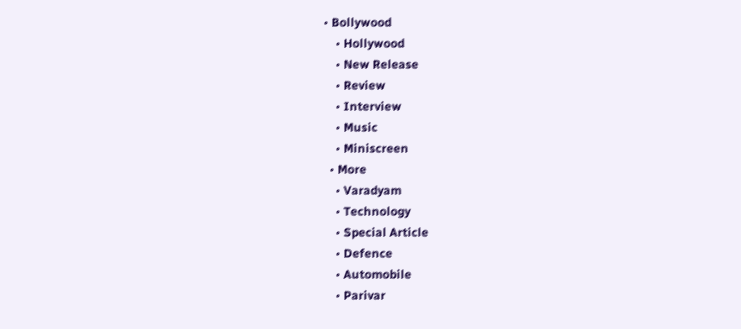• Bollywood
    • Hollywood
    • New Release
    • Review
    • Interview
    • Music
    • Miniscreen
  • More
    • Varadyam
    • Technology
    • Special Article
    • Defence
    • Automobile
    • Parivar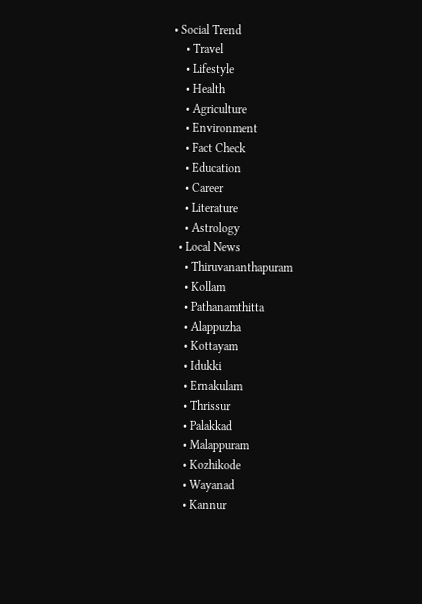• Social Trend
    • Travel
    • Lifestyle
    • Health
    • Agriculture
    • Environment
    • Fact Check
    • Education
    • Career
    • Literature
    • Astrology
  • Local News
    • Thiruvananthapuram
    • Kollam
    • Pathanamthitta
    • Alappuzha
    • Kottayam
    • Idukki
    • Ernakulam
    • Thrissur
    • Palakkad
    • Malappuram
    • Kozhikode
    • Wayanad
    • Kannur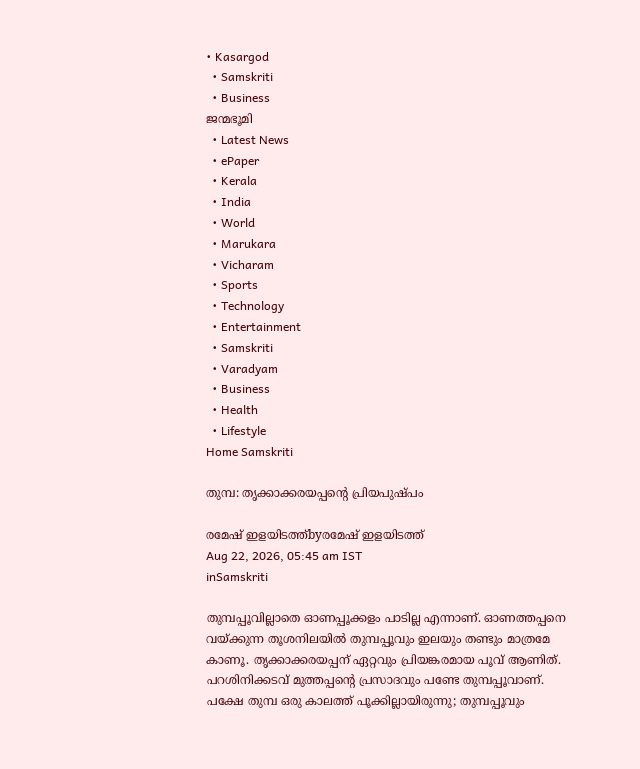• Kasargod
  • Samskriti
  • Business
ജന്മഭൂമി
  • Latest News
  • ePaper
  • Kerala
  • India
  • World
  • Marukara
  • Vicharam
  • Sports
  • Technology
  • Entertainment
  • Samskriti
  • Varadyam
  • Business
  • Health
  • Lifestyle
Home Samskriti

തുമ്പ: തൃക്കാക്കരയപ്പന്റെ പ്രിയപുഷ്പം

രമേഷ് ഇളയിടത്ത്‌byരമേഷ് ഇളയിടത്ത്‌
Aug 22, 2026, 05:45 am IST
inSamskriti

തുമ്പപ്പൂവില്ലാതെ ഓണപ്പൂക്കളം പാടില്ല എന്നാണ്. ഓണത്തപ്പനെ വയ്‌ക്കുന്ന തൂശനിലയില്‍ തുമ്പപ്പൂവും ഇലയും തണ്ടും മാത്രമേ കാണൂ. തൃക്കാക്കരയപ്പന് ഏറ്റവും പ്രിയങ്കരമായ പൂവ് ആണിത്. പറശിനിക്കടവ് മുത്തപ്പന്റെ പ്രസാദവും പണ്ടേ തുമ്പപ്പൂവാണ്. പക്ഷേ തുമ്പ ഒരു കാലത്ത് പൂക്കില്ലായിരുന്നു; തുമ്പപ്പൂവും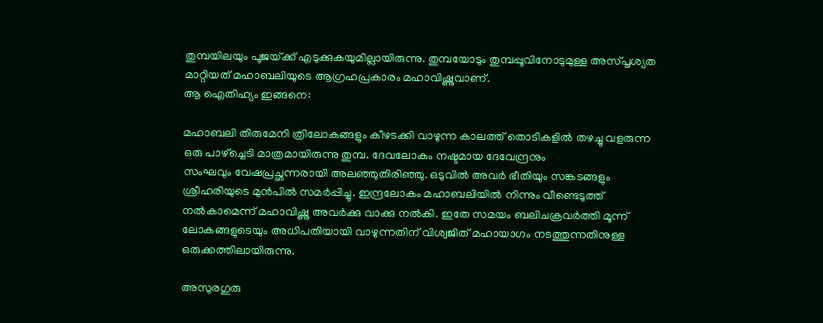തുമ്പയിലയും പൂജയ്‌ക്ക് എടുക്കുകയുമില്ലായിരുന്നു. തുമ്പയോടും തുമ്പപ്പൂവിനോടുമുള്ള അസ്പൃശ്യത മാറ്റിയത് മഹാബലിയുടെ ആഗ്രഹപ്രകാരം മഹാവിഷ്ണുവാണ്.
ആ ഐതിഹ്യം ഇങ്ങനെ:

മഹാബലി തിരുമേനി ത്രിലോകങ്ങളും കീഴടക്കി വാഴുന്ന കാലത്ത് തൊടികളില്‍ തഴച്ചു വളരുന്ന ഒരു പാഴ്‌ച്ചെടി മാത്രമായിരുന്നു തുമ്പ. ദേവലോകം നഷ്ടമായ ദേവേന്ദ്രനും
സംഘവും വേഷപ്രച്ഛന്നരായി അലഞ്ഞുതിരിഞ്ഞു. ഒടുവില്‍ അവര്‍ ഭീതിയും സങ്കടങ്ങളും ശ്രീഹരിയുടെ മുന്‍പില്‍ സമര്‍പ്പിച്ചു. ഇന്ദ്രലോകം മഹാബലിയില്‍ നിന്നും വീണ്ടെടുത്ത് നല്‍കാമെന്ന് മഹാവിഷ്ണു അവര്‍ക്കു വാക്കു നല്‍കി. ഇതേ സമയം ബലിചക്രവര്‍ത്തി മൂന്ന് ലോകങ്ങളുടെയും അധിപതിയായി വാഴുന്നതിന് വിശ്വജിത് മഹായാഗം നടത്തുന്നതിനുള്ള ഒരുക്കത്തിലായിരുന്നു.

അസുരഗുരു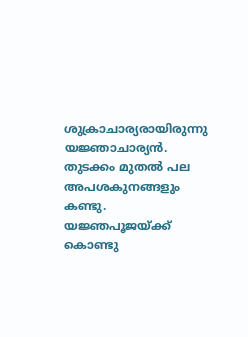ശുക്രാചാര്യരായിരുന്നു യജ്ഞാചാര്യന്‍. തുടക്കം മുതല്‍ പല അപശകുനങ്ങളും കണ്ടു. യജ്ഞപൂജയ്‌ക്ക് കൊണ്ടു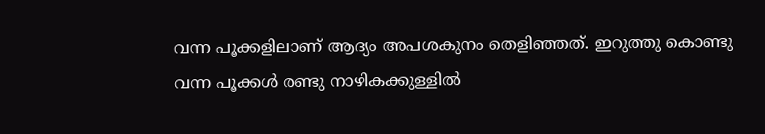വന്ന പൂക്കളിലാണ് ആദ്യം അപശകുനം തെളിഞ്ഞത്. ഇറുത്തു കൊണ്ടു വന്ന പൂക്കള്‍ രണ്ടു നാഴികക്കുള്ളില്‍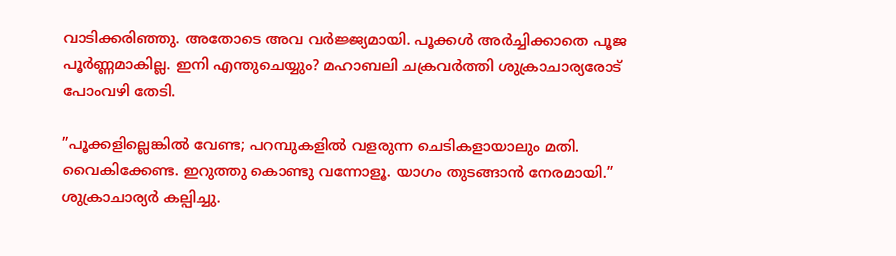വാടിക്കരിഞ്ഞു. അതോടെ അവ വര്‍ജ്ജ്യമായി. പൂക്കള്‍ അര്‍ച്ചിക്കാതെ പൂജ പൂര്‍ണ്ണമാകില്ല. ഇനി എന്തുചെയ്യും? മഹാബലി ചക്രവര്‍ത്തി ശുക്രാചാര്യരോട് പോംവഴി തേടി.

”പൂക്കളില്ലെങ്കില്‍ വേണ്ട; പറമ്പുകളില്‍ വളരുന്ന ചെടികളായാലും മതി. വൈകിക്കേണ്ട. ഇറുത്തു കൊണ്ടു വന്നോളൂ. യാഗം തുടങ്ങാന്‍ നേരമായി.” ശുക്രാചാര്യര്‍ കല്പിച്ചു.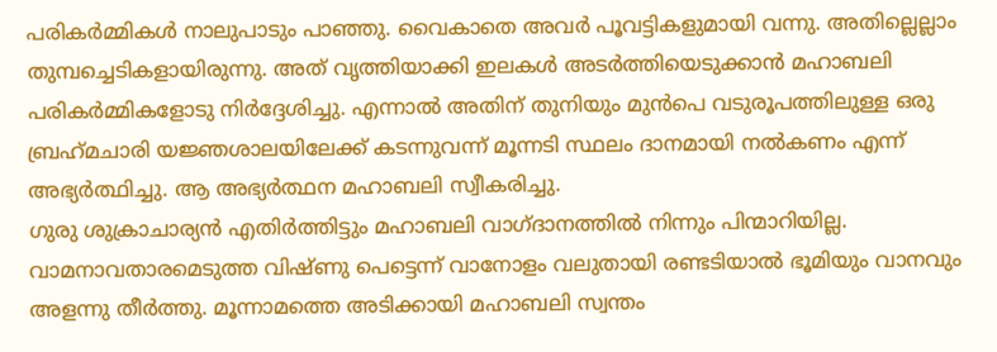പരികര്‍മ്മികള്‍ നാലുപാടും പാഞ്ഞു. വൈകാതെ അവര്‍ പൂവട്ടികളുമായി വന്നു. അതില്ലെല്ലാം തുമ്പച്ചെടികളായിരുന്നു. അത് വൃത്തിയാക്കി ഇലകള്‍ അടര്‍ത്തിയെടുക്കാന്‍ മഹാബലി പരികര്‍മ്മികളോടു നിര്‍ദ്ദേശിച്ചു. എന്നാല്‍ അതിന് തുനിയും മുന്‍പെ വടുരൂപത്തിലുള്ള ഒരു ബ്രഹ്‌മചാരി യജ്ഞശാലയിലേക്ക് കടന്നുവന്ന് മൂന്നടി സ്ഥലം ദാനമായി നല്‍കണം എന്ന് അഭ്യര്‍ത്ഥിച്ചു. ആ അഭ്യര്‍ത്ഥന മഹാബലി സ്വീകരിച്ചു.
ഗുരു ശുക്രാചാര്യന്‍ എതിര്‍ത്തിട്ടും മഹാബലി വാഗ്ദാനത്തില്‍ നിന്നും പിന്മാറിയില്ല. വാമനാവതാരമെടുത്ത വിഷ്ണു പെട്ടെന്ന് വാനോളം വലുതായി രണ്ടടിയാല്‍ ഭൂമിയും വാനവും അളന്നു തീര്‍ത്തു. മൂന്നാമത്തെ അടിക്കായി മഹാബലി സ്വന്തം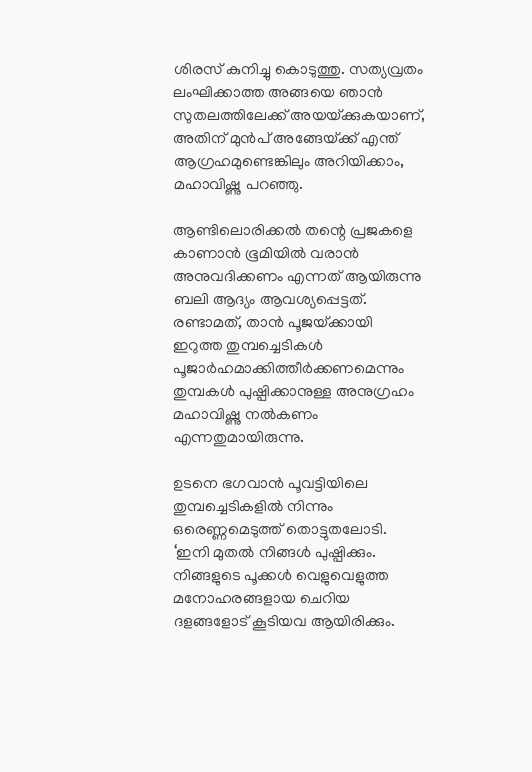ശിരസ് കുനിച്ചു കൊടുത്തു. സത്യവ്രതം ലംഘിക്കാത്ത അങ്ങയെ ഞാന്‍ സുതലത്തിലേക്ക് അയയ്‌ക്കുകയാണ്, അതിന് മുന്‍പ് അങ്ങേയ്‌ക്ക് എന്ത് ആഗ്രഹമുണ്ടെങ്കിലും അറിയിക്കാം, മഹാവിഷ്ണു പറഞ്ഞു.

ആണ്ടിലൊരിക്കല്‍ തന്റെ പ്രജകളെ കാണാന്‍ ഭൂമിയില്‍ വരാന്‍ അനുവദിക്കണം എന്നത് ആയിരുന്നു ബലി ആദ്യം ആവശ്യപ്പെട്ടത്. രണ്ടാമത്, താന്‍ പൂജയ്‌ക്കായി ഇറുത്ത തുമ്പച്ചെടികള്‍ പൂജാര്‍ഹമാക്കിത്തീര്‍ക്കണമെന്നും തുമ്പകള്‍ പുഷ്പിക്കാനുള്ള അനുഗ്രഹം മഹാവിഷ്ണു നല്‍കണം എന്നതുമായിരുന്നു.

ഉടനെ ഭഗവാന്‍ പൂവട്ടിയിലെ തുമ്പച്ചെടികളില്‍ നിന്നും ഒരെണ്ണമെടുത്ത് തൊട്ടുതലോടി. ‘ഇനി മുതല്‍ നിങ്ങള്‍ പുഷ്പിക്കും. നിങ്ങളുടെ പൂക്കള്‍ വെളുവെളുത്ത മനോഹരങ്ങളായ ചെറിയ ദളങ്ങളോട് കൂടിയവ ആയിരിക്കും.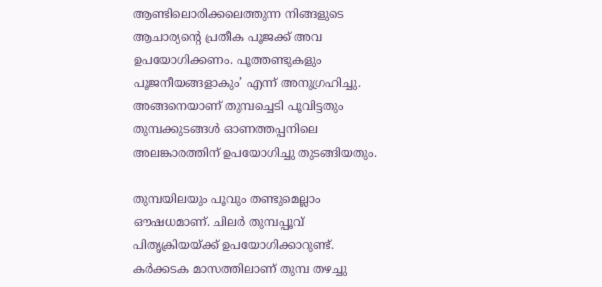ആണ്ടിലൊരിക്കലെത്തുന്ന നിങ്ങളുടെ ആചാര്യന്റെ പ്രതീക പൂജക്ക് അവ ഉപയോഗിക്കണം. പൂത്തണ്ടുകളും പൂജനീയങ്ങളാകും’ എന്ന് അനുഗ്രഹിച്ചു. അങ്ങനെയാണ് തുമ്പച്ചെടി പൂവിട്ടതും തുമ്പക്കുടങ്ങള്‍ ഓണത്തപ്പനിലെ അലങ്കാരത്തിന് ഉപയോഗിച്ചു തുടങ്ങിയതും.

തുമ്പയിലയും പൂവും തണ്ടുമെല്ലാം ഔഷധമാണ്. ചിലര്‍ തുമ്പപ്പൂവ് പിതൃക്രിയയ്‌ക്ക് ഉപയോഗിക്കാറുണ്ട്. കര്‍ക്കടക മാസത്തിലാണ് തുമ്പ തഴച്ചു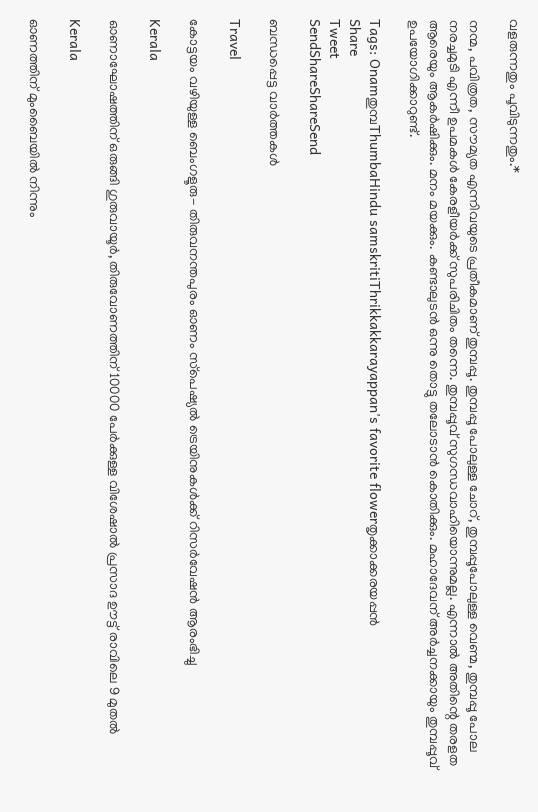വളരുന്നതും പൂവിടുന്നതും.*

നന്മ, പവിത്രത, സൗമ്യത എന്നിവയുടെ പ്രതീകമാണ് തുമ്പപ്പൂ. തുമ്പപ്പൂ പോലുള്ള ചോറ്, തുമ്പപ്പൂപോലുള്ള വെണ്മ, തുമ്പപ്പൂ പോല നരച്ചമുടി എന്നീ ഉപമകള്‍ കേരളീയര്‍ക്ക് സുപരിചിതം തന്നെ. തുമ്പപ്പൂവ് സുഗന്ധവാഹിയൊന്നുമല്ല. എന്നാല്‍ അതിന്റെ തരളത ആരെയും ആകര്‍ഷിക്കും. മനം മയക്കും. കണ്ടാലുടന്‍ ഒന്നു തൊട്ടു തലോടാന്‍ കൊതിക്കും. മഹാദേവന് അര്‍ച്ചനക്കായും തുമ്പപ്പൂവ് ഉപയോഗിക്കാറുണ്ട്.

Tags: Onamതുമ്പThumbaHindu samskritiThrikkakkarayappan's favorite flowerതൃക്കാക്കരയപ്പന്‍
Share
Tweet
SendShareShareSend

ബന്ധപ്പെട്ട വാര്‍ത്തകള്‍

Travel

കോട്ടയം വഴിയുള്ള ബെംഗളൂരു- തിരുവനന്തപുരം ഓണം സ്‌പെഷ്യല്‍ ട്രെയിനുകള്‍ക്ക് റിസര്‍വേഷന്‍ ആരംഭിച്ചു

Kerala

ഓണാഘോഷത്തിന് ഒരുങ്ങി ഗുരുവായൂര്‍, തിരുവോണത്തിന് 10000 പേര്‍ക്കുള്ള വിശേഷാല്‍ പ്രസാദ ഊട്ട് രാവിലെ 9 മുതല്‍

Kerala

ഓണത്തിന് മുംബൈയിൽ നിന്നും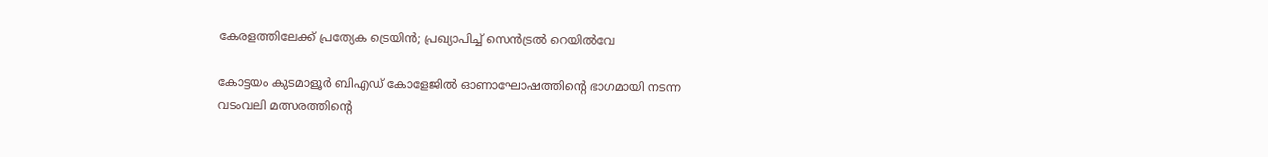കേരളത്തിലേക്ക് പ്രത്യേക ട്രെയിൻ; പ്രഖ്യാപിച്ച് സെൻട്രൽ റെയിൽവേ

കോട്ടയം കുടമാളൂര്‍ ബിഎഡ് കോളേജില്‍ ഓണാഘോഷത്തിന്റെ ഭാഗമായി നടന്ന വടംവലി മത്സരത്തിന്റെ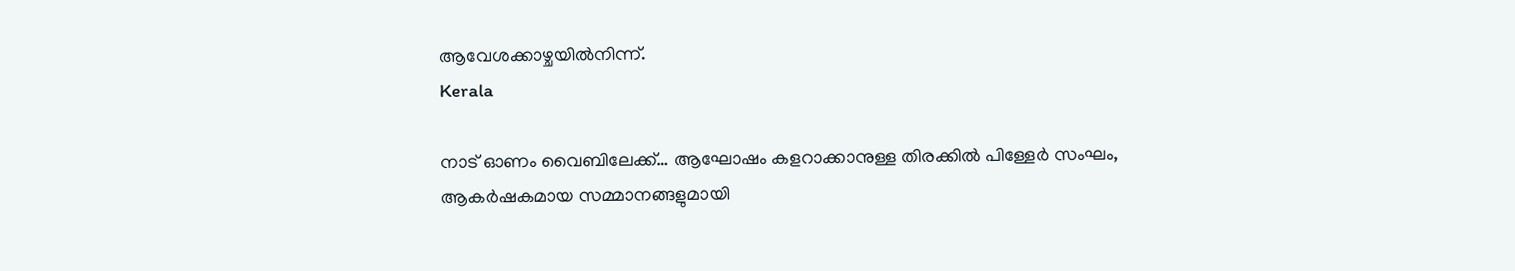ആവേശക്കാഴ്ചയില്‍നിന്ന്.
Kerala

നാട് ഓണം വൈബിലേക്ക്… ആഘോഷം കളറാക്കാനുള്ള തിരക്കിൽ പിള്ളേര്‍ സംഘം, ആകര്‍ഷകമായ സമ്മാനങ്ങളുമായി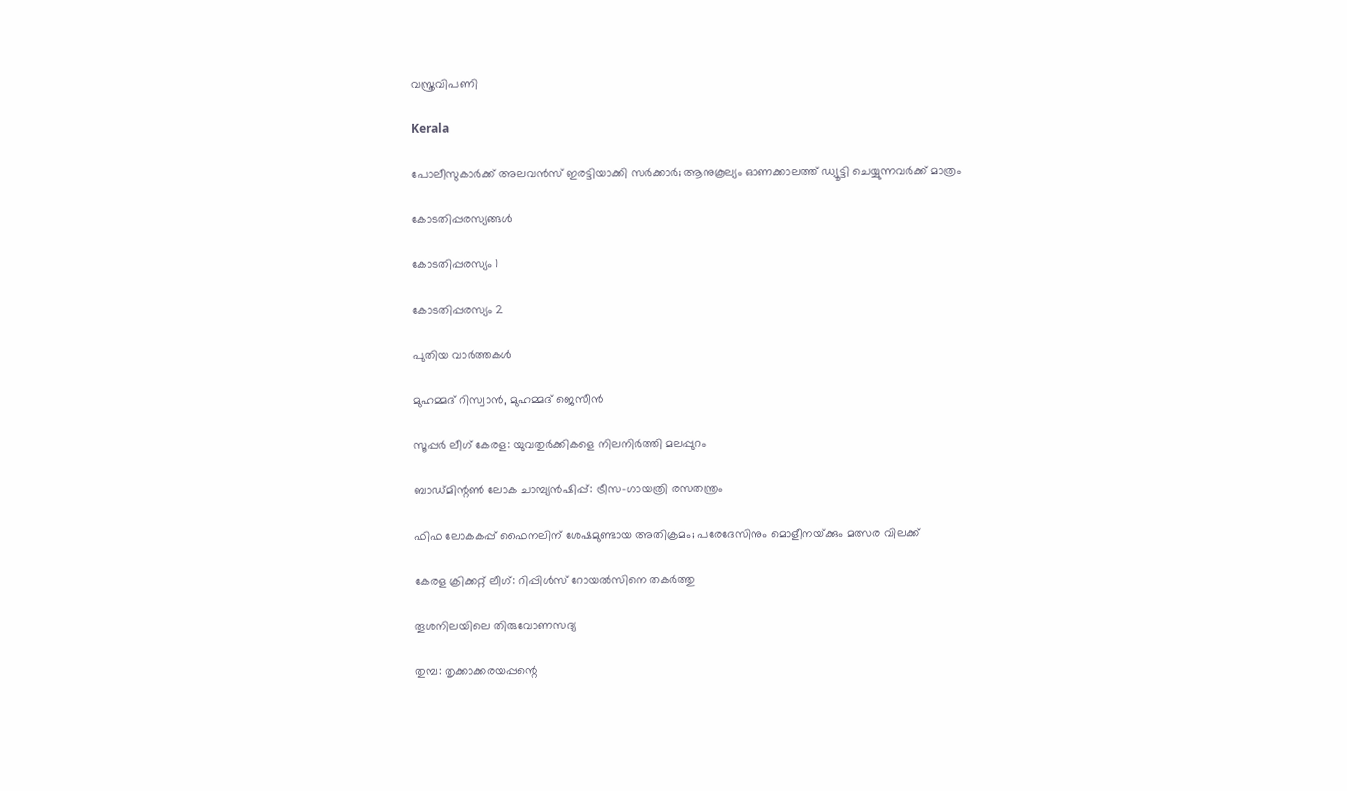വസ്ത്രവിപണി

Kerala

പോലീസുകാർക്ക് അലവൻസ് ഇരട്ടിയാക്കി സർക്കാർ; ആനുകൂല്യം ഓണക്കാലത്ത് ഡ്യൂട്ടി ചെയ്യുന്നവർക്ക് മാത്രം

കോടതിപ്പരസ്യങ്ങള്‍

കോടതിപ്പരസ്യം 1

കോടതിപ്പരസ്യം 2

പുതിയ വാര്‍ത്തകള്‍

മുഹമ്മദ് റിസ്വാന്‍, മുഹമ്മദ് ജെസീന്‍

സൂപ്പര്‍ ലീഗ് കേരള: യുവതുര്‍ക്കികളെ നിലനിര്‍ത്തി മലപ്പുറം

ബാഡ്മിന്റണ്‍ ലോക ചാമ്പ്യന്‍ഷിപ്പ്: ട്രീസ-ഗായത്രി രസതന്ത്രം

ഫിഫ ലോകകപ്പ് ഫൈനലിന് ശേഷമുണ്ടായ അതിക്രമം; പരേദേസിനും മൊളീനയ്‌ക്കും മത്സര വിലക്ക്

കേരള ക്രിക്കറ്റ് ലീഗ്: റിപ്പിള്‍സ് റോയല്‍സിനെ തകര്‍ത്തു

തൂശനിലയിലെ തിരുവോണസദ്യ

തുമ്പ: തൃക്കാക്കരയപ്പന്റെ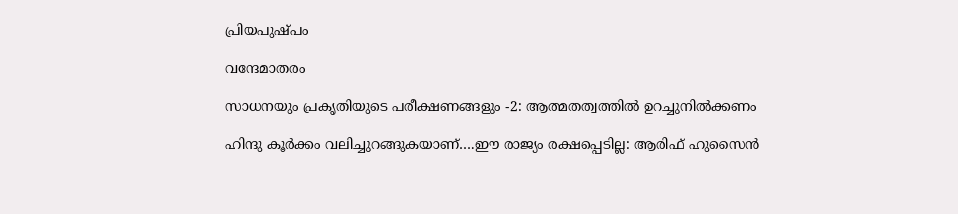പ്രിയപുഷ്പം

വന്ദേമാതരം

സാധനയും പ്രകൃതിയുടെ പരീക്ഷണങ്ങളും -2: ആത്മതത്വത്തില്‍ ഉറച്ചുനില്‍ക്കണം

ഹിന്ദു കൂര്‍ക്കം വലിച്ചുറങ്ങുകയാണ്….ഈ രാജ്യം രക്ഷപ്പെടില്ല: ആരിഫ് ഹുസൈന്‍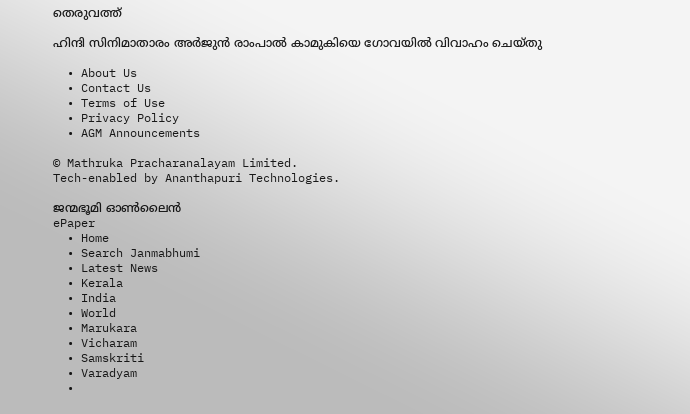തെരുവത്ത്

ഹിന്ദി സിനിമാതാരം അര്‍ജുന്‍ രാംപാല്‍ കാമുകിയെ ഗോവയില്‍ വിവാഹം ചെയ്തു

  • About Us
  • Contact Us
  • Terms of Use
  • Privacy Policy
  • AGM Announcements

© Mathruka Pracharanalayam Limited.
Tech-enabled by Ananthapuri Technologies.

ജന്മഭൂമി ഓണ്‍ലൈന്‍
ePaper
  • Home
  • Search Janmabhumi
  • Latest News
  • Kerala
  • India
  • World
  • Marukara
  • Vicharam
  • Samskriti
  • Varadyam
  •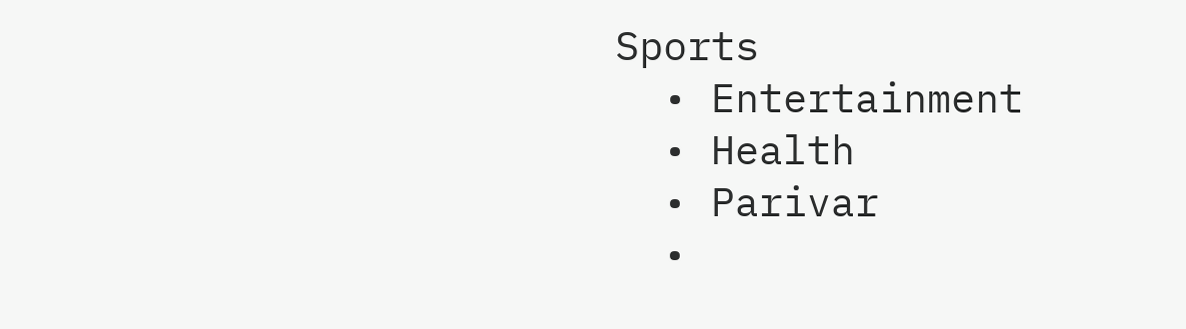Sports
  • Entertainment
  • Health
  • Parivar
  •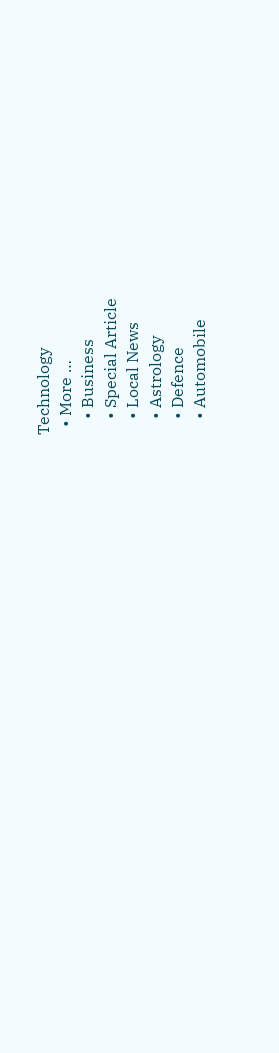Technology
  • More …
    • Business
    • Special Article
    • Local News
    • Astrology
    • Defence
    • Automobile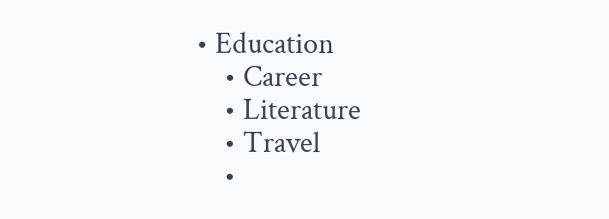• Education
    • Career
    • Literature
    • Travel
    •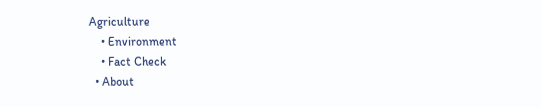Agriculture
    • Environment
    • Fact Check
  • About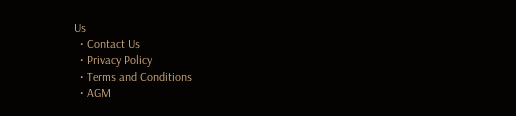Us
  • Contact Us
  • Privacy Policy
  • Terms and Conditions
  • AGM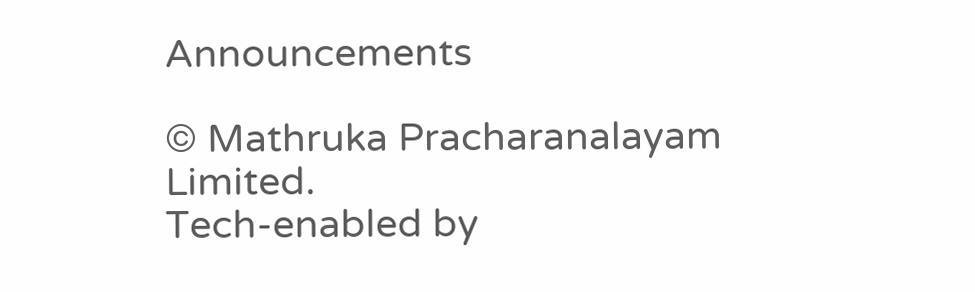Announcements

© Mathruka Pracharanalayam Limited.
Tech-enabled by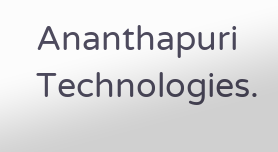Ananthapuri Technologies.